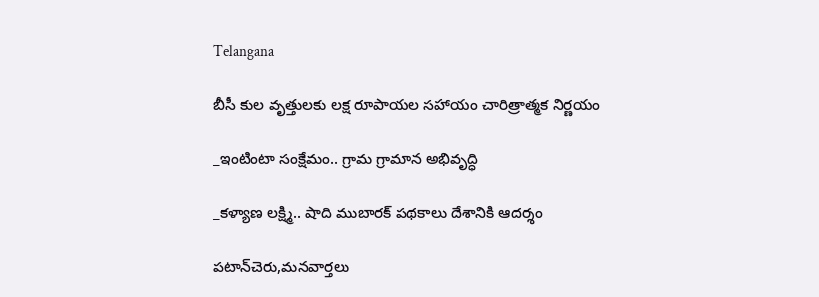Telangana

బీసీ కుల వృత్తులకు లక్ష రూపాయల సహాయం చారిత్రాత్మక నిర్ణయం

_ఇంటింటా సంక్షేమం.. గ్రామ గ్రామాన అభివృద్ధి

_కళ్యాణ లక్ష్మి.. షాది ముబారక్ పథకాలు దేశానికి ఆదర్శం

పటాన్‌చెరు,మనవార్తలు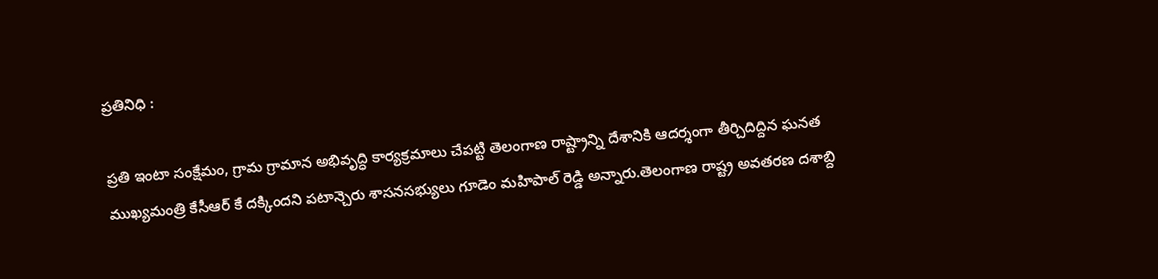ప్రతినిధి :

ప్రతి ఇంటా సంక్షేమం, గ్రామ గ్రామాన అభివృద్ధి కార్యక్రమాలు చేపట్టి తెలంగాణ రాష్ట్రాన్ని దేశానికి ఆదర్శంగా తీర్చిదిద్దిన ఘనత ముఖ్యమంత్రి కేసీఆర్ కే దక్కిందని పటాన్చెరు శాసనసభ్యులు గూడెం మహిపాల్ రెడ్డి అన్నారు.తెలంగాణ రాష్ట్ర అవతరణ దశాబ్ది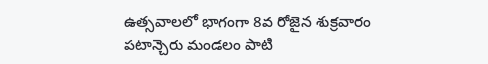ఉత్సవాలలో భాగంగా 8వ రోజైన శుక్రవారం పటాన్చెరు మండలం పాటి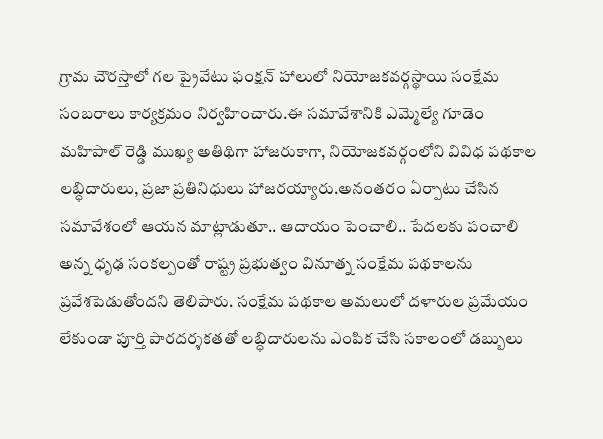గ్రామ చౌరస్తాలో గల ప్రైవేటు ఫంక్షన్ హాలులో నియోజకవర్గస్థాయి సంక్షేమ సంబరాలు కార్యక్రమం నిర్వహించారు.ఈ సమావేశానికి ఎమ్మెల్యే గూడెం మహిపాల్ రెడ్డి ముఖ్య అతిథిగా హాజరుకాగా, నియోజకవర్గంలోని వివిధ పథకాల లబ్ధిదారులు, ప్రజా ప్రతినిధులు హాజరయ్యారు.అనంతరం ఏర్పాటు చేసిన సమావేశంలో ఆయన మాట్లాడుతూ.. ఆదాయం పెంచాలి.. పేదలకు పంచాలి అన్న ధృఢ సంకల్పంతో రాష్ట్ర ప్రభుత్వం వినూత్న సంక్షేమ పథకాలను ప్రవేశపెడుతోందని తెలిపారు. సంక్షేమ పథకాల అమలులో దళారుల ప్రమేయం లేకుండా పూర్తి పారదర్శకతతో లబ్ధిదారులను ఎంపిక చేసి సకాలంలో డబ్బులు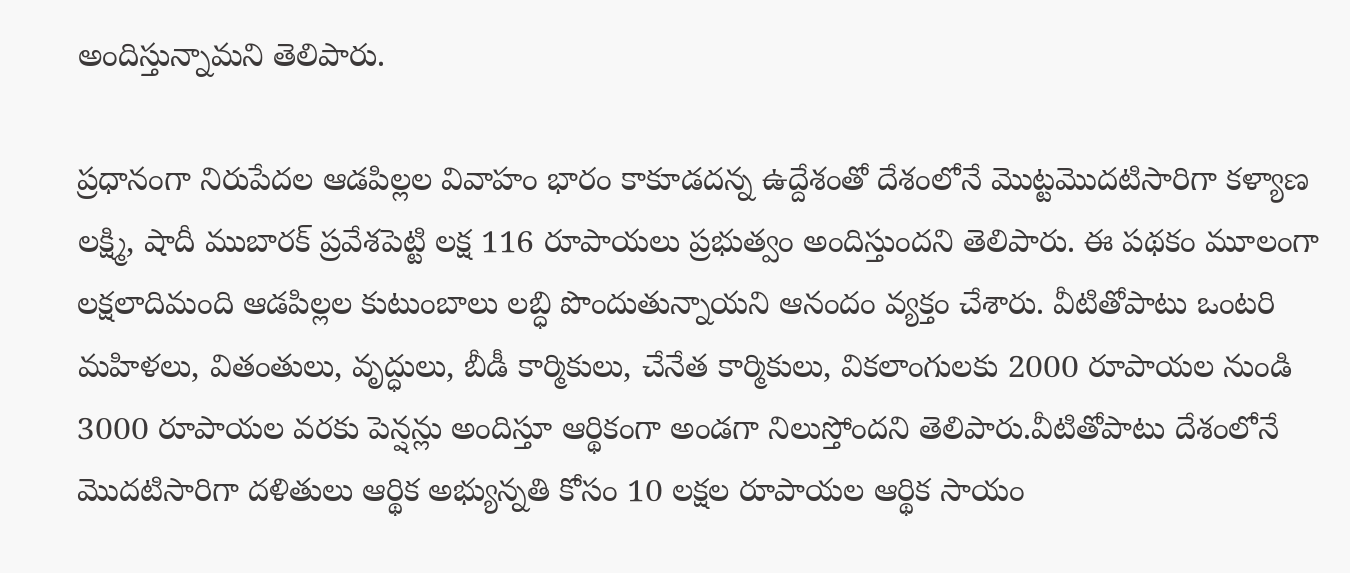అందిస్తున్నామని తెలిపారు.

ప్రధానంగా నిరుపేదల ఆడపిల్లల వివాహం భారం కాకూడదన్న ఉద్దేశంతో దేశంలోనే మొట్టమొదటిసారిగా కళ్యాణ లక్ష్మి, షాదీ ముబారక్ ప్రవేశపెట్టి లక్ష 116 రూపాయలు ప్రభుత్వం అందిస్తుందని తెలిపారు. ఈ పథకం మూలంగా లక్షలాదిమంది ఆడపిల్లల కుటుంబాలు లబ్ధి పొందుతున్నాయని ఆనందం వ్యక్తం చేశారు. వీటితోపాటు ఒంటరి మహిళలు, వితంతులు, వృద్ధులు, బీడీ కార్మికులు, చేనేత కార్మికులు, వికలాంగులకు 2000 రూపాయల నుండి 3000 రూపాయల వరకు పెన్షన్లు అందిస్తూ ఆర్థికంగా అండగా నిలుస్తోందని తెలిపారు.వీటితోపాటు దేశంలోనే మొదటిసారిగా దళితులు ఆర్థిక అభ్యున్నతి కోసం 10 లక్షల రూపాయల ఆర్థిక సాయం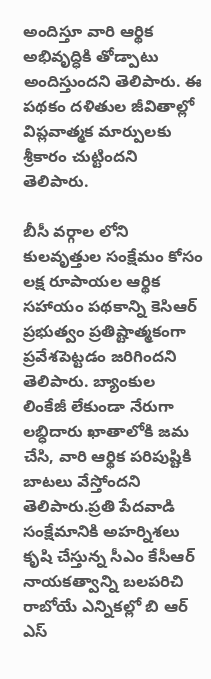అందిస్తూ వారి ఆర్థిక అభివృద్ధికి తోడ్పాటు అందిస్తుందని తెలిపారు. ఈ పథకం దళితుల జీవితాల్లో విప్లవాత్మక మార్పులకు శ్రీకారం చుట్టిందని తెలిపారు.

బీసీ వర్గాల లోని కులవృత్తుల సంక్షేమం కోసం లక్ష రూపాయల ఆర్థిక సహాయం పథకాన్ని కెసిఆర్ ప్రభుత్వం ప్రతిష్టాత్మకంగా ప్రవేశపెట్టడం జరిగిందని తెలిపారు. బ్యాంకుల లింకేజీ లేకుండా నేరుగా లబ్ధిదారు ఖాతాలోకి జమ చేసి, వారి ఆర్థిక పరిపుష్టికి బాటలు వేస్తోందని తెలిపారు.ప్రతి పేదవాడి సంక్షేమానికి అహర్నిశలు కృషి చేస్తున్న సీఎం కేసీఆర్ నాయకత్వాన్ని బలపరిచి రాబోయే ఎన్నికల్లో బి ఆర్ ఎస్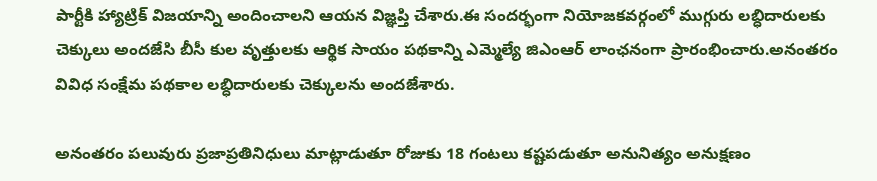పార్టీకి హ్యాట్రిక్ విజయాన్ని అందించాలని ఆయన విజ్ఞప్తి చేశారు.ఈ సందర్భంగా నియోజకవర్గంలో ముగ్గురు లబ్ధిదారులకు చెక్కులు అందజేసి బీసీ కుల వృత్తులకు ఆర్థిక సాయం పథకాన్ని ఎమ్మెల్యే జిఎంఆర్ లాంఛనంగా ప్రారంభించారు.అనంతరం వివిధ సంక్షేమ పథకాల లబ్ధిదారులకు చెక్కులను అందజేశారు.

అనంతరం పలువురు ప్రజాప్రతినిధులు మాట్లాడుతూ రోజుకు 18 గంటలు కష్టపడుతూ అనునిత్యం అనుక్షణం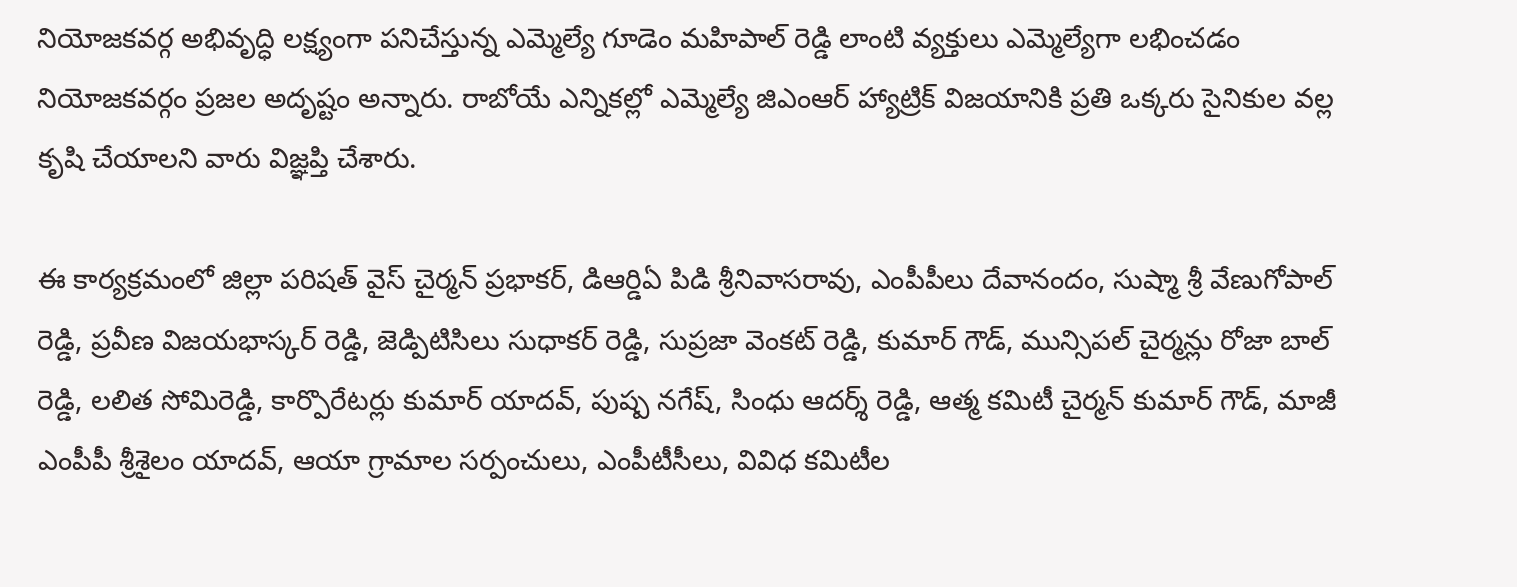నియోజకవర్గ అభివృద్ధి లక్ష్యంగా పనిచేస్తున్న ఎమ్మెల్యే గూడెం మహిపాల్ రెడ్డి లాంటి వ్యక్తులు ఎమ్మెల్యేగా లభించడం నియోజకవర్గం ప్రజల అదృష్టం అన్నారు. రాబోయే ఎన్నికల్లో ఎమ్మెల్యే జిఎంఆర్ హ్యాట్రిక్ విజయానికి ప్రతి ఒక్కరు సైనికుల వల్ల కృషి చేయాలని వారు విజ్ఞప్తి చేశారు.

ఈ కార్యక్రమంలో జిల్లా పరిషత్ వైస్ చైర్మన్ ప్రభాకర్, డిఆర్డిఏ పిడి శ్రీనివాసరావు, ఎంపీపీలు దేవానందం, సుష్మా శ్రీ వేణుగోపాల్ రెడ్డి, ప్రవీణ విజయభాస్కర్ రెడ్డి, జెడ్పిటిసిలు సుధాకర్ రెడ్డి, సుప్రజా వెంకట్ రెడ్డి, కుమార్ గౌడ్, మున్సిపల్ చైర్మన్లు రోజా బాల్ రెడ్డి, లలిత సోమిరెడ్డి, కార్పొరేటర్లు కుమార్ యాదవ్, పుష్ప నగేష్, సింధు ఆదర్శ్ రెడ్డి, ఆత్మ కమిటీ చైర్మన్ కుమార్ గౌడ్, మాజీ ఎంపీపీ శ్రీశైలం యాదవ్, ఆయా గ్రామాల సర్పంచులు, ఎంపీటీసీలు, వివిధ కమిటీల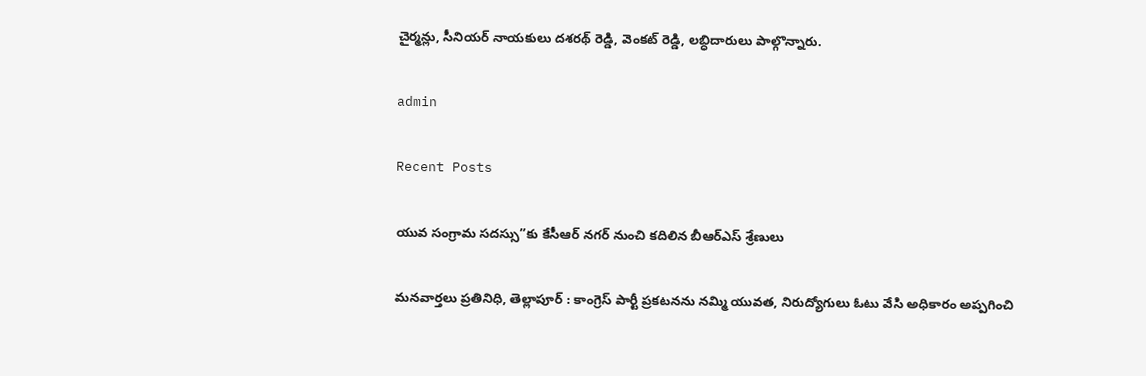చైర్మన్లు, సీనియర్ నాయకులు దశరథ్ రెడ్డి, వెంకట్ రెడ్డి, లబ్ధిదారులు పాల్గొన్నారు.

admin

Recent Posts

యువ సంగ్రామ సదస్సు”కు కేసీఆర్ నగర్ నుంచి కదిలిన బీఆర్ఎస్ శ్రేణులు

మనవార్తలు ప్రతినిధి, తెల్లాపూర్ : కాంగ్రెస్ పార్టీ ప్రకటనను నమ్మి యువత, నిరుద్యోగులు ఓటు వేసి అధికారం అప్పగించి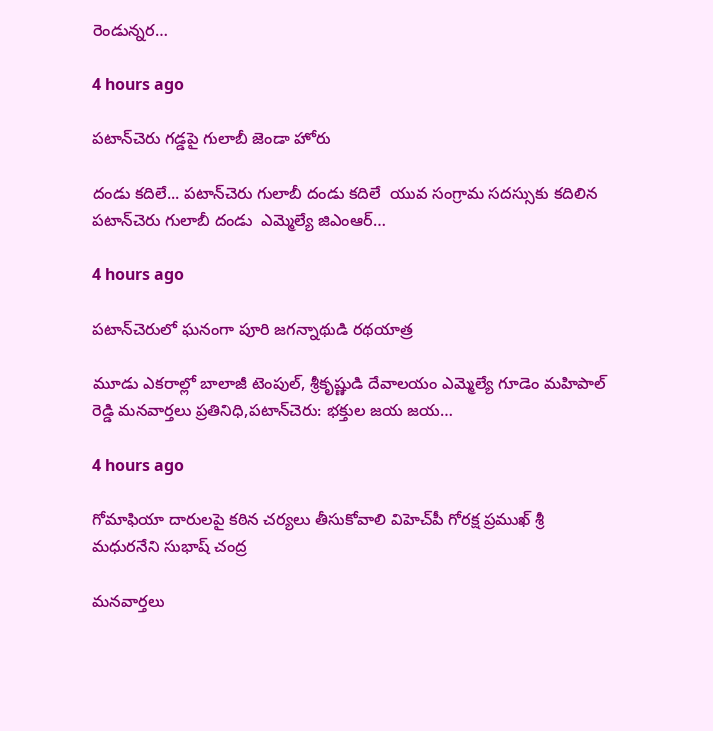రెండున్నర…

4 hours ago

పటాన్‌చెరు గడ్డపై గులాబీ జెండా హోరు

దండు కదిలే... పటాన్‌చెరు గులాబీ దండు కదిలే  యువ సంగ్రామ సదస్సుకు కదిలిన పటాన్‌చెరు గులాబీ దండు  ఎమ్మెల్యే జిఎంఆర్…

4 hours ago

పటాన్‌చెరులో ఘనంగా పూరి జగన్నాథుడి రథయాత్ర

మూడు ఎకరాల్లో బాలాజీ టెంపుల్, శ్రీకృష్ణుడి దేవాలయం ఎమ్మెల్యే గూడెం మహిపాల్ రెడ్డి మనవార్తలు ప్రతినిధి,పటాన్‌చెరు: భక్తుల జయ జయ…

4 hours ago

గోమాఫియా దారులపై కఠిన చర్యలు తీసుకోవాలి విహెచ్‌పీ గోరక్ష ప్రముఖ్ శ్రీ మధురనేని సుభాష్ చంద్ర

మనవార్తలు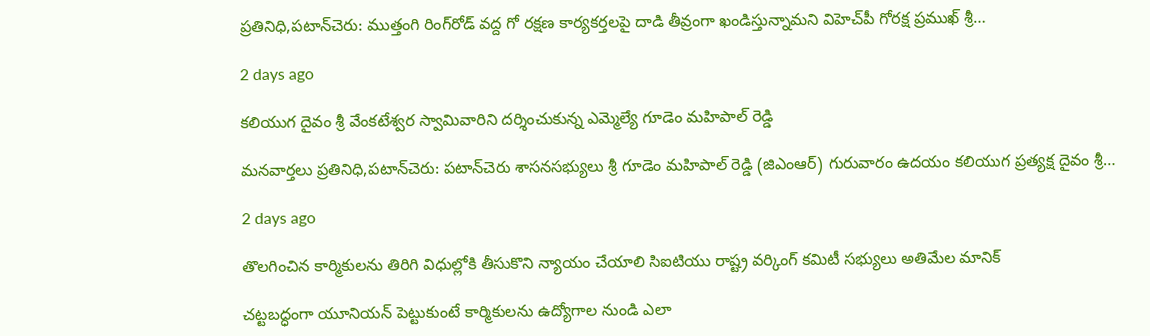ప్రతినిధి,పటాన్‌చెరు: ముత్తంగి రింగ్‌రోడ్ వద్ద గో రక్షణ కార్యకర్తలపై దాడి తీవ్రంగా ఖండిస్తున్నామని విహెచ్‌పీ గోరక్ష ప్రముఖ్ శ్రీ…

2 days ago

కలియుగ దైవం శ్రీ వేంకటేశ్వర స్వామివారిని దర్శించుకున్న ఎమ్మెల్యే గూడెం మహిపాల్ రెడ్డి

మనవార్తలు ప్రతినిధి,పటాన్‌చెరు: పటాన్‌చెరు శాసనసభ్యులు శ్రీ గూడెం మహిపాల్ రెడ్డి (జిఎంఆర్) గురువారం ఉదయం కలియుగ ప్రత్యక్ష దైవం శ్రీ…

2 days ago

తొలగించిన కార్మికులను తిరిగి విధుల్లోకి తీసుకొని న్యాయం చేయాలి సిఐటియు రాష్ట్ర వర్కింగ్ కమిటీ సభ్యులు అతిమేల మానిక్

చట్టబద్ధంగా యూనియన్ పెట్టుకుంటే కార్మికులను ఉద్యోగాల నుండి ఎలా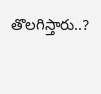తొలగిస్తారు..?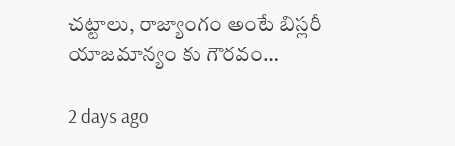చట్టాలు, రాజ్యాంగం అంటే బిస్లరీ యాజమాన్యం కు గౌరవం…

2 days ago